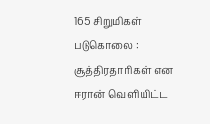165 சிறுமிகள் படுகொலை : சூத்திரதாரிகள் என ஈரான் வெளியிட்ட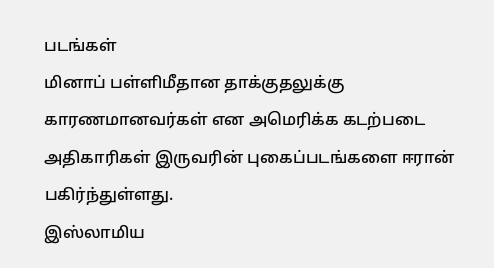படங்கள்
மினாப் பள்ளிமீதான தாக்குதலுக்கு காரணமானவர்கள் என அமெரிக்க கடற்படை அதிகாரிகள் இருவரின் புகைப்படங்களை ஈரான் பகிர்ந்துள்ளது.
இஸ்லாமிய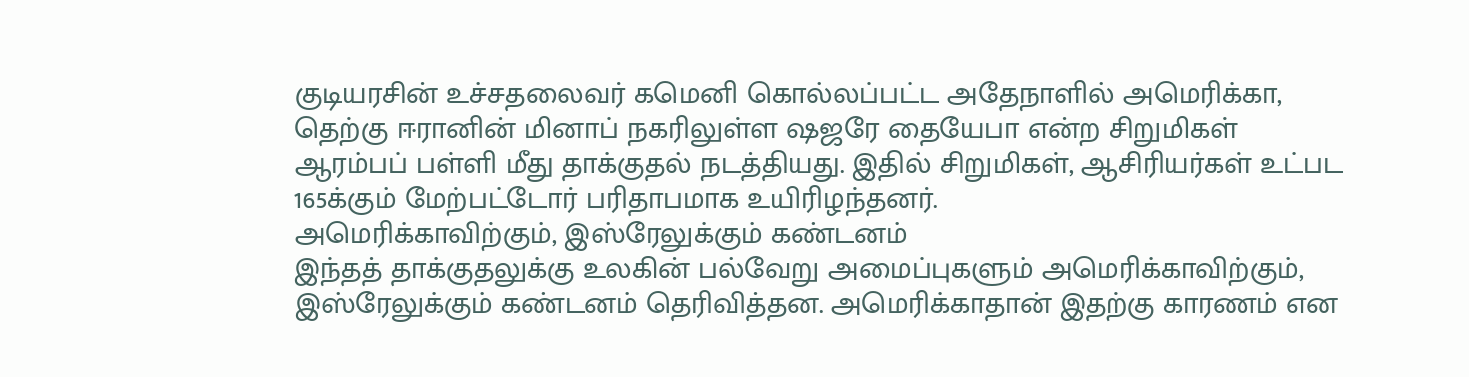குடியரசின் உச்சதலைவர் கமெனி கொல்லப்பட்ட அதேநாளில் அமெரிக்கா, தெற்கு ஈரானின் மினாப் நகரிலுள்ள ஷஜரே தையேபா என்ற சிறுமிகள் ஆரம்பப் பள்ளி மீது தாக்குதல் நடத்தியது. இதில் சிறுமிகள், ஆசிரியர்கள் உட்பட 165க்கும் மேற்பட்டோர் பரிதாபமாக உயிரிழந்தனர்.
அமெரிக்காவிற்கும், இஸ்ரேலுக்கும் கண்டனம்
இந்தத் தாக்குதலுக்கு உலகின் பல்வேறு அமைப்புகளும் அமெரிக்காவிற்கும், இஸ்ரேலுக்கும் கண்டனம் தெரிவித்தன. அமெரிக்காதான் இதற்கு காரணம் என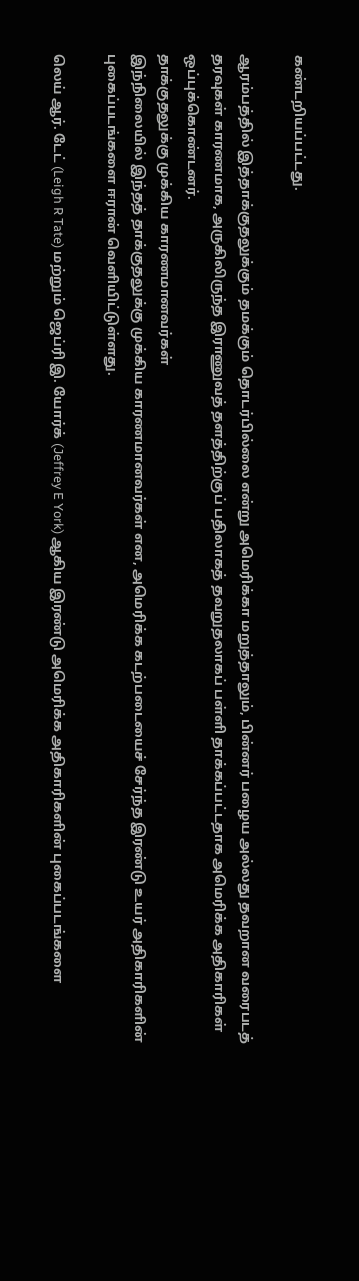கண்டறியப்பட்டது.

ஆரம்பத்தில் இத்தாக்குதலுக்கும் தமக்கும் தொடர்பில்லை என்று அமெரிக்கா மறுத்தாலும், பின்னர் பழைய அல்லது தவறான வரைபடத் தரவுகள் காரணமாக, அருகிலிருந்த இராணுவத் தளத்திற்குப் பதிலாகத் தவறுதலாகப் பள்ளி தாக்கப்பட்டதாக அமெரிக்க அதிகாரிகள் ஒப்புக்கொண்டனர்.
தாக்குதலுக்கு முக்கிய காரணமானவர்கள்
இந்நிலையில் இந்தத் தாக்குதலுக்கு முக்கிய காரணமானவர்கள் என, அமெரிக்க கடற்படையைச் சேர்ந்த இரண்டு உயர் அதிகாரிகளின் புகைப்படங்களை ஈரான் வெளியிட்டுள்ளது.

லெய் ஆர். டேட் (Leigh R Tate) மற்றும் ஜெப்ரி இ. யோர்க் (Jeffrey E York) ஆகிய இரண்டு அமெரிக்க அதிகாரிகளின் புகைப்படங்களை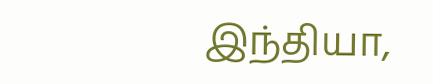இந்தியா,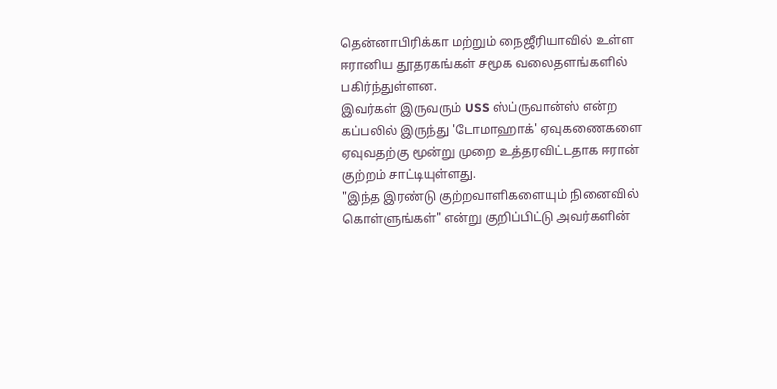தென்னாபிரிக்கா மற்றும் நைஜீரியாவில் உள்ள ஈரானிய தூதரகங்கள் சமூக வலைதளங்களில் பகிர்ந்துள்ளன.
இவர்கள் இருவரும் USS ஸ்ப்ருவான்ஸ் என்ற கப்பலில் இருந்து 'டோமாஹாக்' ஏவுகணைகளை ஏவுவதற்கு மூன்று முறை உத்தரவிட்டதாக ஈரான் குற்றம் சாட்டியுள்ளது.
"இந்த இரண்டு குற்றவாளிகளையும் நினைவில் கொள்ளுங்கள்" என்று குறிப்பிட்டு அவர்களின்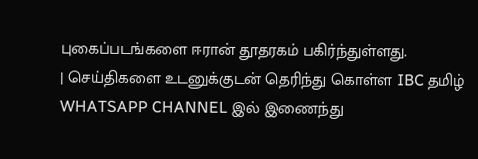புகைப்படங்களை ஈரான் தூதரகம் பகிர்ந்துள்ளது.
| செய்திகளை உடனுக்குடன் தெரிந்து கொள்ள IBC தமிழ் WHATSAPP CHANNEL இல் இணைந்து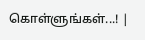கொள்ளுங்கள்...! |